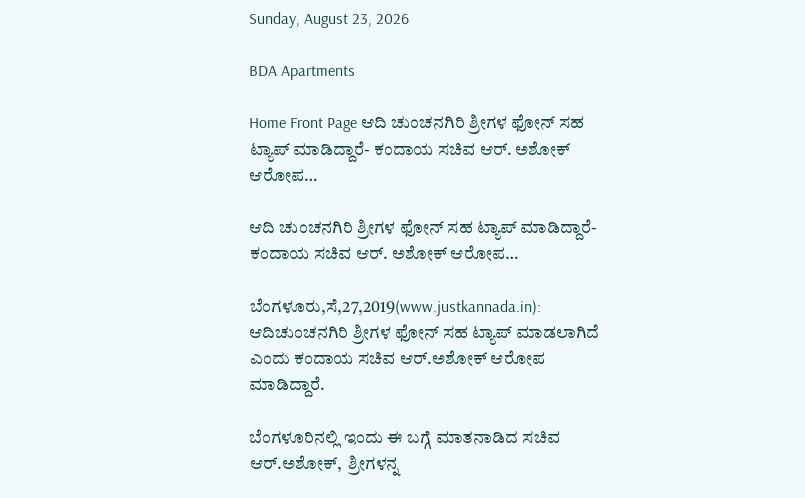Sunday, August 23, 2026

BDA Apartments

Home Front Page ಆದಿ ಚುಂಚನಗಿರಿ ಶ್ರೀಗಳ ಫೋನ್ ಸಹ ಟ್ಯಾಪ್ ಮಾಡಿದ್ದಾರೆ- ಕಂದಾಯ ಸಚಿವ ಆರ್. ಅಶೋಕ್ ಆರೋಪ…

ಆದಿ ಚುಂಚನಗಿರಿ ಶ್ರೀಗಳ ಫೋನ್ ಸಹ ಟ್ಯಾಪ್ ಮಾಡಿದ್ದಾರೆ- ಕಂದಾಯ ಸಚಿವ ಆರ್. ಅಶೋಕ್ ಆರೋಪ…

ಬೆಂಗಳೂರು,ಸೆ,27,2019(www.justkannada.in):  ಆದಿಚುಂಚನಗಿರಿ ಶ್ರೀಗಳ ಫೋನ್ ಸಹ ಟ್ಯಾಪ್ ಮಾಡಲಾಗಿದೆ ಎಂದು ಕಂದಾಯ ಸಚಿವ ಆರ್.ಅಶೋಕ್ ಆರೋಪ ಮಾಡಿದ್ದಾರೆ.

ಬೆಂಗಳೂರಿನಲ್ಲಿ ಇಂದು ಈ ಬಗ್ಗೆ ಮಾತನಾಡಿದ ಸಚಿವ ಆರ್.ಅಶೋಕ್,  ಶ್ರೀಗಳನ್ನ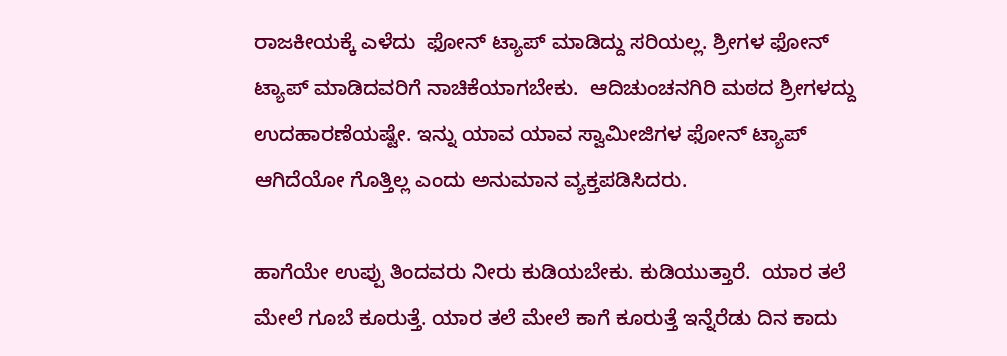ರಾಜಕೀಯಕ್ಕೆ ಎಳೆದು  ಫೋನ್ ಟ್ಯಾಪ್ ಮಾಡಿದ್ದು ಸರಿಯಲ್ಲ. ಶ್ರೀಗಳ ಫೋನ್ ಟ್ಯಾಪ್ ಮಾಡಿದವರಿಗೆ ನಾಚಿಕೆಯಾಗಬೇಕು.  ಆದಿಚುಂಚನಗಿರಿ ಮಠದ ಶ್ರೀಗಳದ್ದು ಉದಹಾರಣೆಯಷ್ಟೇ. ಇನ್ನು ಯಾವ ಯಾವ ಸ್ವಾಮೀಜಿಗಳ ಫೋನ್ ಟ್ಯಾಪ್ ಆಗಿದೆಯೋ ಗೊತ್ತಿಲ್ಲ ಎಂದು ಅನುಮಾನ ವ್ಯಕ್ತಪಡಿಸಿದರು.

ಹಾಗೆಯೇ ಉಪ್ಪು ತಿಂದವರು ನೀರು ಕುಡಿಯಬೇಕು. ಕುಡಿಯುತ್ತಾರೆ.  ಯಾರ ತಲೆ ಮೇಲೆ ಗೂಬೆ ಕೂರುತ್ತೆ. ಯಾರ ತಲೆ ಮೇಲೆ ಕಾಗೆ ಕೂರುತ್ತೆ ಇನ್ನೆರೆಡು ದಿನ ಕಾದು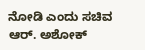ನೋಡಿ ಎಂದು ಸಚಿವ ಆರ್. ಅಶೋಕ್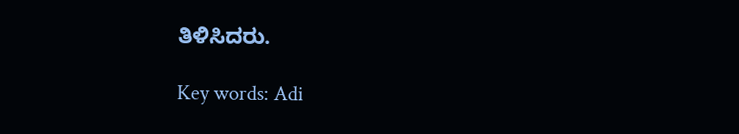ತಿಳಿಸಿದರು.

Key words: Adi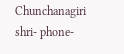Chunchanagiri shri- phone-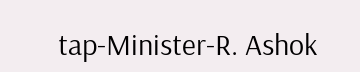tap-Minister-R. Ashok